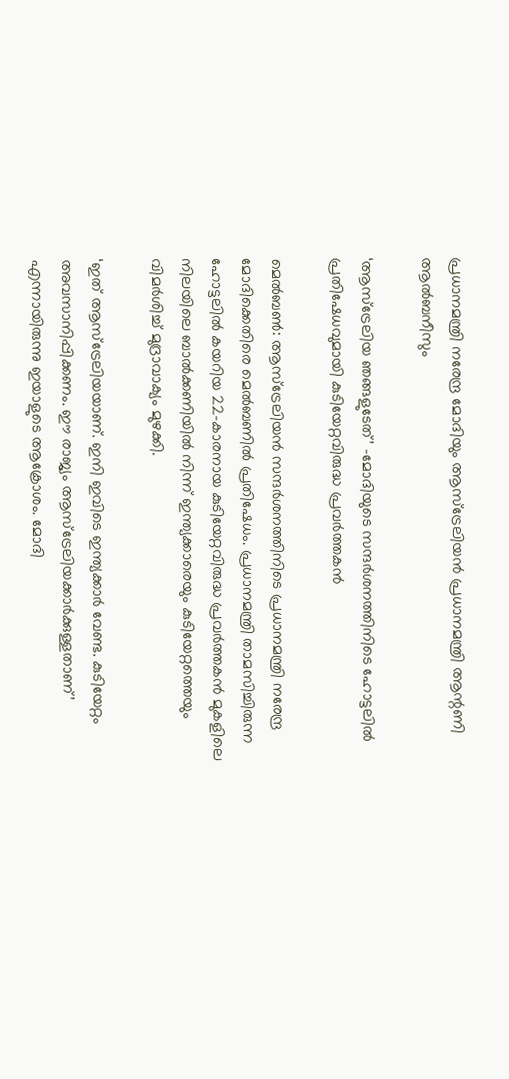പ്രധാനമന്ത്രി നരേന്ദ്ര മോദിയും ആസ്ട്രേലിയൻ പ്രധാനമന്ത്രി ആന്റണി ആൽബനീസും

‘ആസ്ട്രേലിയ ഞങ്ങളുടേത്’ -മോദിയുടെ സന്ദർശനത്തിനിടെ ഹോട്ടലിൽ പ്രതിഷേധവുമായി കുടിയേറ്റവിരുദ്ധ പ്രവർത്തകൻ

മെൽബൺ: ആസ്ട്രേലിയൻ സന്ദർശനത്തിനിടെ പ്രധാനമന്ത്രി നരേന്ദ്ര മോദിക്കെതിരെ മെൽബണിൽ പ്രതിഷേധം. പ്രധാനമന്ത്രി താമസിച്ചിരുന്ന ഹോട്ടലിൽ കയറിയ 22-കാരനായ കുടിയേറ്റവിരുദ്ധ പ്രവർത്തകൻ മുകളിലെ നിലയിലെ ബാൽക്കണിയിൽ നിന്ന് ഇന്ത്യക്കാരെയും കുടിയേറ്റത്തെയും വിമർശിച്ച് മുദ്രാവാക്യം മുഴക്കി.

‘ഇത് ആസ്ട്രേലിയയാണ്. ഇനി ഇവിടെ ഇന്ത്യക്കാർ വേണ്ട. കുടിയേറ്റം അവസാനിപ്പിക്കണം. ഈ രാജ്യം ആസ്ട്രേലിയക്കാർക്കുള്ളതാണ്’ എന്നായിരുന്നു ഇയാളുടെ ആക്രോശം. മോദി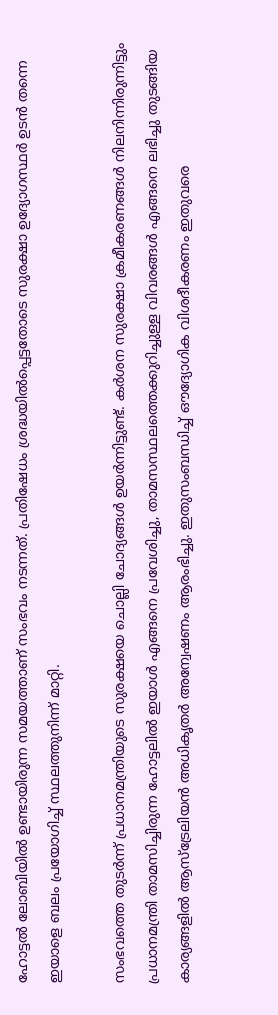ഹോട്ടൽ ലോബിയിൽ ഉണ്ടായിരുന്ന സമയത്താണ് സംഭവം നടന്നത്. പ്രതിഷേധം ശ്രദ്ധയിൽപ്പെട്ടതോടെ സുരക്ഷാ ഉദ്യോഗസ്ഥർ ഉടൻ തന്നെ ഇയാളെ ബലം പ്രയോഗിച്ച് സ്ഥലത്തുനിന്ന് മാറ്റി.

സംഭവത്തെ തുടർന്ന് പ്രധാനമന്ത്രിയുടെ സുരക്ഷയെ ചൊല്ലി ചോദ്യങ്ങൾ ഉയർന്നിട്ടുണ്ട്. കർശന സുരക്ഷാ ക്രമീകരണങ്ങൾ നിലനിന്നിരുന്നിട്ടും പ്രധാനമന്ത്രി താമസിച്ചിരുന്ന ഹോട്ടലിൽ ഇയാൾ എങ്ങനെ പ്രവേശിച്ചു, താമസസ്ഥലത്തെക്കുറിച്ചുള്ള വിവരങ്ങൾ എങ്ങനെ ലഭിച്ചു തുടങ്ങിയ കാര്യങ്ങളിൽ ആസ്ട്രേലിയൻ അധികൃതർ അന്വേഷണം ആരംഭിച്ചു. ഇതുസംബന്ധിച്ച് ഔദ്യോഗിക വിശദീകരണം ഇതുവരെ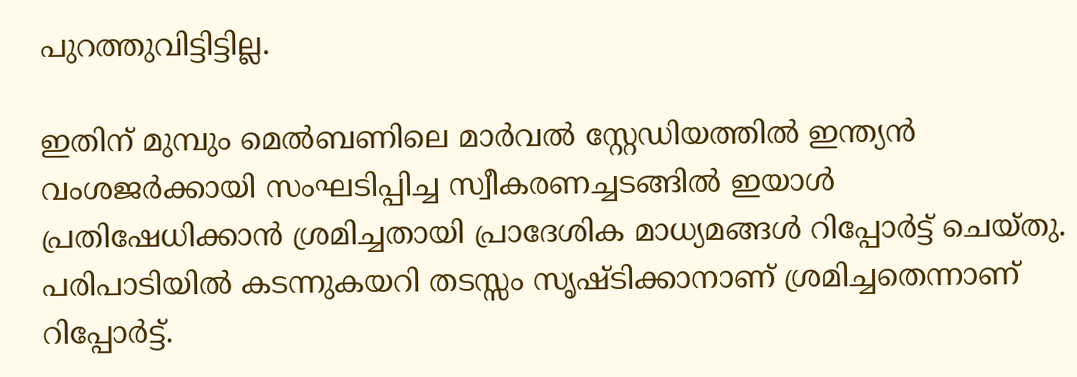പുറത്തുവിട്ടിട്ടില്ല.

ഇതിന് മുമ്പും മെൽബണിലെ മാർവൽ സ്റ്റേഡിയത്തിൽ ഇന്ത്യൻ വംശജർക്കായി സംഘടിപ്പിച്ച സ്വീകരണച്ചടങ്ങിൽ ഇയാൾ പ്രതിഷേധിക്കാൻ ശ്രമിച്ചതായി പ്രാദേശിക മാധ്യമങ്ങൾ റിപ്പോർട്ട് ചെയ്തു. പരിപാടിയിൽ കടന്നുകയറി തടസ്സം സൃഷ്ടിക്കാനാണ് ശ്രമിച്ചതെന്നാണ് റിപ്പോർട്ട്.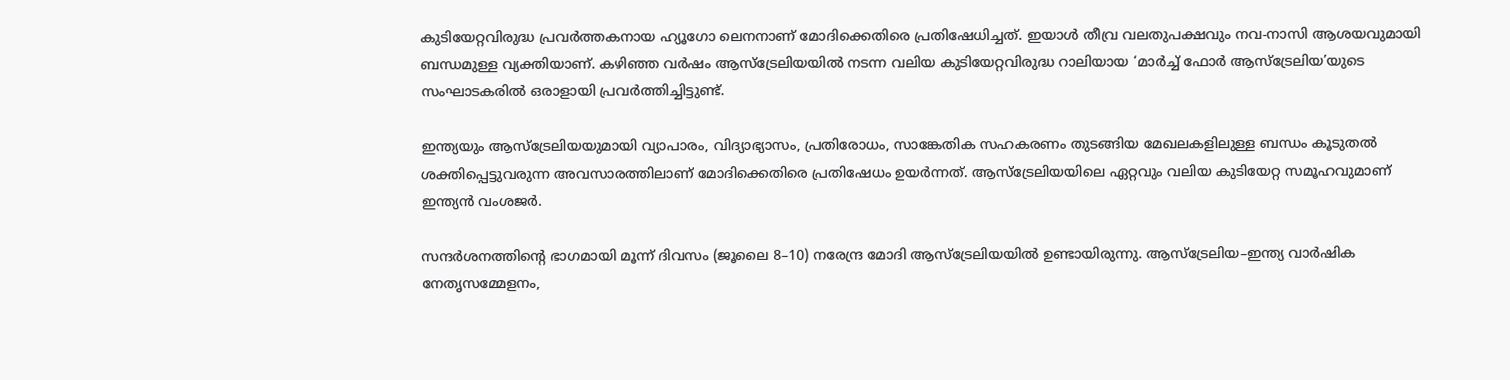കുടിയേറ്റവിരുദ്ധ പ്രവർത്തകനായ ഹ്യൂഗോ ലെനനാണ് മോദിക്കെതിരെ പ്രതിഷേധിച്ചത്. ഇയാൾ തീവ്ര വലതുപക്ഷവും നവ-നാസി ആശയവുമായി ബന്ധമുള്ള വ്യക്തിയാണ്. കഴിഞ്ഞ വർഷം ആസ്ട്രേലിയയിൽ നടന്ന വലിയ കുടിയേറ്റവിരുദ്ധ റാലിയായ ‘മാർച്ച് ഫോർ ആസ്ട്രേലിയ’യുടെ സംഘാടകരിൽ ഒരാളായി പ്രവർത്തിച്ചിട്ടുണ്ട്.

ഇന്ത്യയും ആസ്ട്രേലിയയുമായി വ്യാപാരം, വിദ്യാഭ്യാസം, പ്രതിരോധം, സാങ്കേതിക സഹകരണം തുടങ്ങിയ മേഖലകളിലുള്ള ബന്ധം കൂടുതൽ ശക്തിപ്പെട്ടുവരുന്ന അവസാരത്തിലാണ് മോദിക്കെതിരെ പ്രതിഷേധം ഉയർന്നത്. ആസ്ട്രേലിയയിലെ ഏറ്റവും വലിയ കുടിയേറ്റ സമൂഹവുമാണ് ഇന്ത്യൻ വംശജർ.

സന്ദർശനത്തിന്റെ ഭാഗമായി മൂന്ന് ദിവസം (ജൂലൈ 8–10) നരേന്ദ്ര മോദി ആസ്ട്രേലിയയിൽ ഉണ്ടായിരുന്നു. ആസ്ട്രേലിയ–ഇന്ത്യ വാർഷിക നേതൃസമ്മേളനം,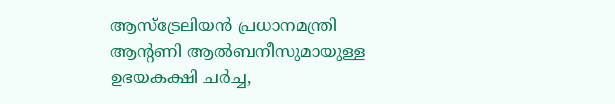ആസ്ട്രേലിയൻ പ്രധാനമന്ത്രി ആന്റണി ആൽബനീസുമായുള്ള ഉഭയകക്ഷി ചർച്ച,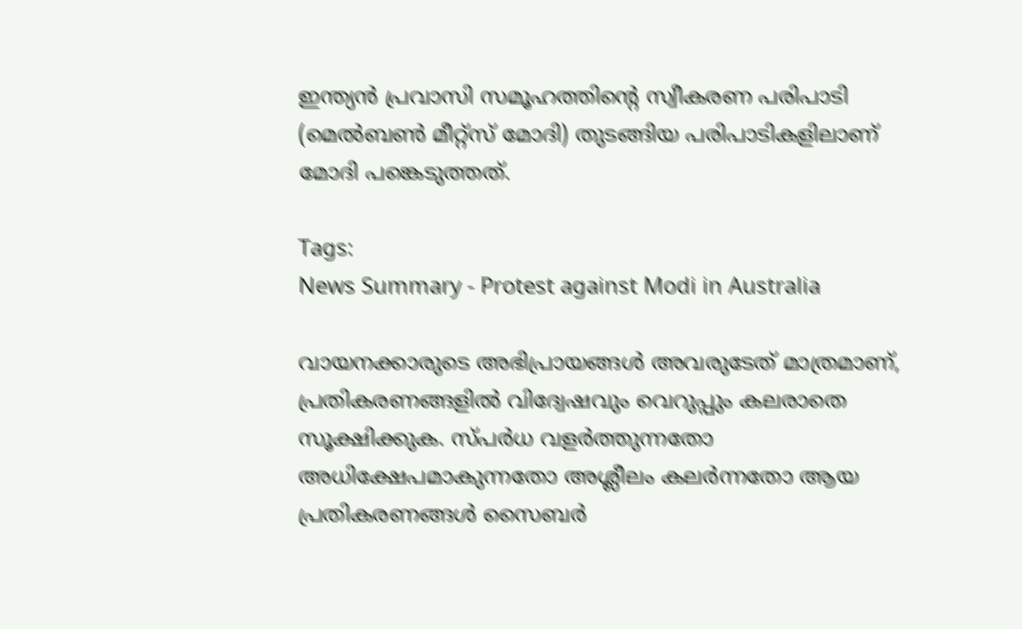ഇന്ത്യൻ പ്രവാസി സമൂഹത്തിന്റെ സ്വീകരണ പരിപാടി (മെൽബൺ മീറ്റ്സ് മോദി) തുടങ്ങിയ പരിപാടികളിലാണ് മോദി പങ്കെടുത്തത്.

Tags:
News Summary - Protest against Modi in Australia

വായനക്കാരുടെ അഭിപ്രായങ്ങള്‍ അവരുടേത് മാത്രമാണ്, പ്രതികരണങ്ങളിൽ വിദ്വേഷവും വെറുപ്പും കലരാതെ സൂക്ഷിക്കുക. സ്പർധ വളർത്തുന്നതോ അധിക്ഷേപമാകുന്നതോ അശ്ലീലം കലർന്നതോ ആയ പ്രതികരണങ്ങൾ സൈബർ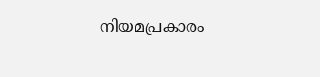നിയമപ്രകാരം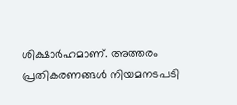ശിക്ഷാർഹമാണ്. അത്തരം പ്രതികരണങ്ങൾ നിയമനടപടി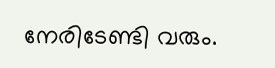നേരിടേണ്ടി വരും.